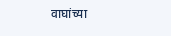वाघांच्या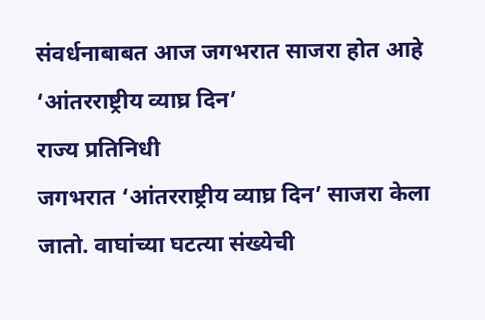संवर्धनाबाबत आज जगभरात साजरा होत आहे ‘आंतरराष्ट्रीय व्याघ्र दिन’
राज्य प्रतिनिधी
जगभरात ‘आंतरराष्ट्रीय व्याघ्र दिन’ साजरा केला जातो. वाघांच्या घटत्या संख्येची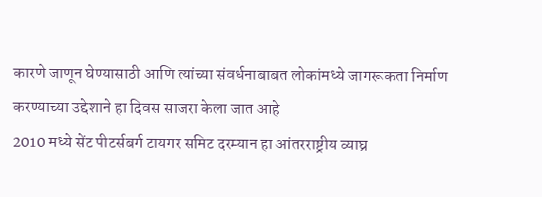कारणे जाणून घेण्यासाठी आणि त्यांच्या संवर्धनाबाबत लोकांमध्ये जागरूकता निर्माण करण्याच्या उद्देशाने हा दिवस साजरा केला जात आहे
2010 मध्ये सेंट पीटर्सबर्ग टायगर समिट दरम्यान हा आंतरराष्ट्रीय व्याघ्र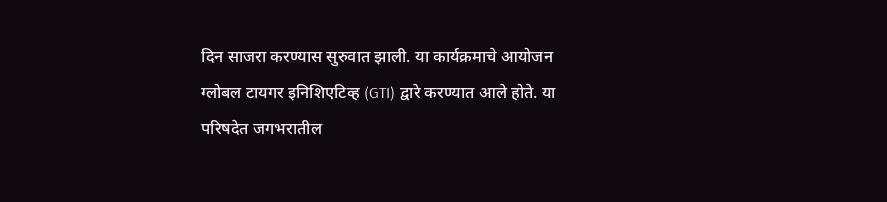दिन साजरा करण्यास सुरुवात झाली. या कार्यक्रमाचे आयोजन ग्लोबल टायगर इनिशिएटिव्ह (GTI) द्वारे करण्यात आले होते. या परिषदेत जगभरातील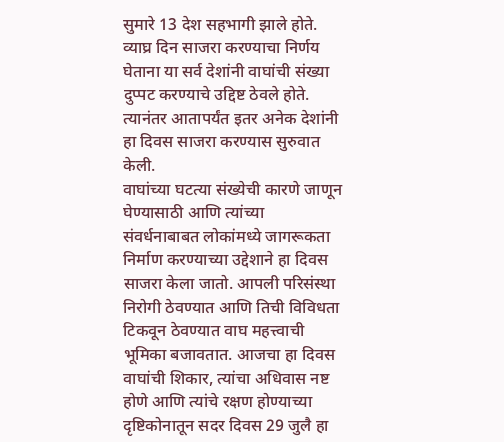सुमारे 13 देश सहभागी झाले होते. व्याघ्र दिन साजरा करण्याचा निर्णय घेताना या सर्व देशांनी वाघांची संख्या दुप्पट करण्याचे उद्दिष्ट ठेवले होते. त्यानंतर आतापर्यंत इतर अनेक देशांनी हा दिवस साजरा करण्यास सुरुवात केली.
वाघांच्या घटत्या संख्येची कारणे जाणून घेण्यासाठी आणि त्यांच्या संवर्धनाबाबत लोकांमध्ये जागरूकता निर्माण करण्याच्या उद्देशाने हा दिवस साजरा केला जातो. आपली परिसंस्था निरोगी ठेवण्यात आणि तिची विविधता टिकवून ठेवण्यात वाघ महत्त्वाची भूमिका बजावतात. आजचा हा दिवस वाघांची शिकार, त्यांचा अधिवास नष्ट होणे आणि त्यांचे रक्षण होण्याच्या दृष्टिकोनातून सदर दिवस 29 जुलै हा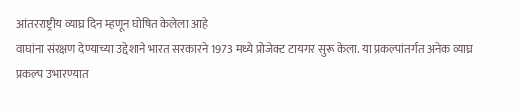आंतरराष्ट्रीय व्याघ्र दिन म्हणून घोषित केलेला आहे
वाघांना संरक्षण देण्याच्या उद्देशाने भारत सरकारने 1973 मध्ये प्रोजेक्ट टायगर सुरू केला. या प्रकल्पांतर्गत अनेक व्याघ्र प्रकल्प उभारण्यात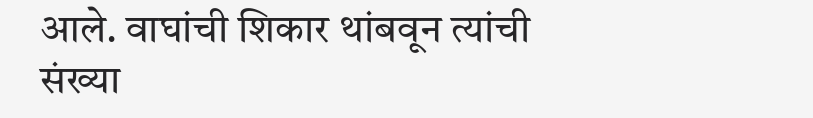आले. वाघांची शिकार थांबवून त्यांची संख्या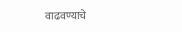वाढवण्याचे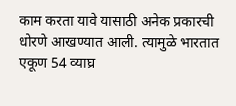काम करता यावे यासाठी अनेक प्रकारची धोरणे आखण्यात आली. त्यामुळे भारतात एकूण 54 व्याघ्र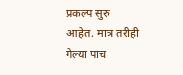प्रकल्प सुरु आहेत. मात्र तरीही गेल्या पाच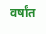वर्षांत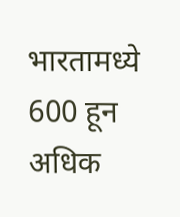भारतामध्ये 600 हून अधिक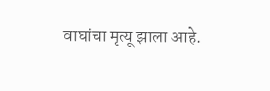वाघांचा मृत्यू झाला आहे.